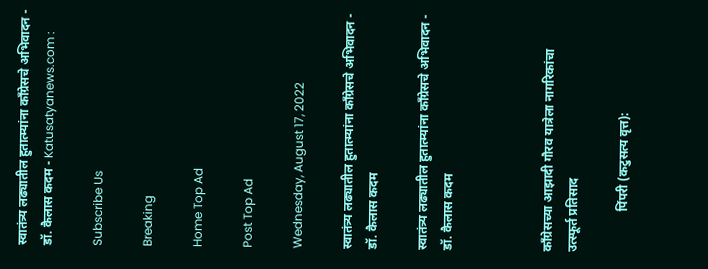स्वातंत्र्य लढ्यातील हुतात्म्यांना काँग्रेसचे अभिवादन - डॉ. कैलास कदम - Katusatyanews.com :

Subscribe Us

Breaking

Home Top Ad

Post Top Ad

Wednesday, August 17, 2022

स्वातंत्र्य लढ्यातील हुतात्म्यांना काँग्रेसचे अभिवादन - डॉ. कैलास कदम

स्वातंत्र्य लढ्यातील हुतात्म्यांना काँग्रेसचे अभिवादन - डॉ. कैलास कदम



काँग्रेसच्या आझादी गौरव यात्रेला नागरिकांचा उत्स्फूर्त प्रतिसाद

             पिंपरी (कटुसत्य वृत्त):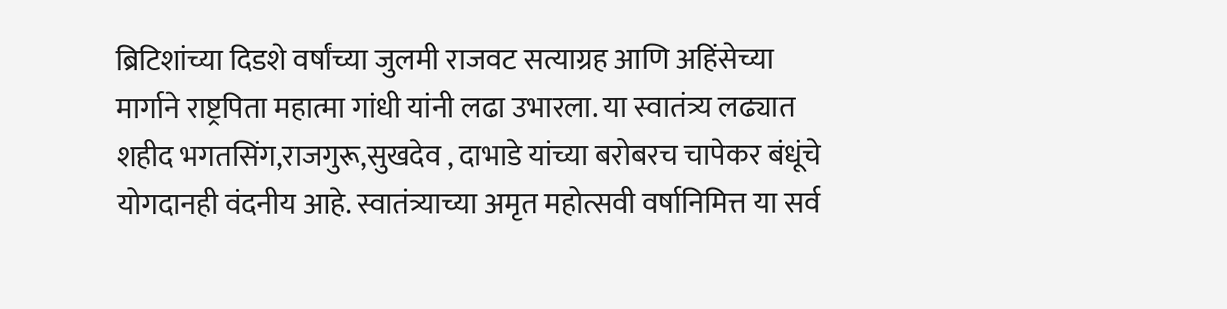ब्रिटिशांच्या दिडशे वर्षांच्या जुलमी राजवट सत्याग्रह आणि अहिंसेच्या मार्गाने राष्ट्रपिता महात्मा गांधी यांनी लढा उभारला. या स्वातंत्र्य लढ्यात शहीद भगतसिंग,राजगुरू,सुखदेव , दाभाडे यांच्या बरोबरच चापेकर बंधूंचे योगदानही वंदनीय आहे. स्वातंत्र्याच्या अमृत महोत्सवी वर्षानिमित्त या सर्व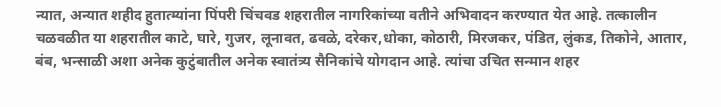न्यात, अन्यात शहीद हुतात्म्यांना पिंपरी चिंचवड शहरातील नागरिकांच्या वतीने अभिवादन करण्यात येत आहे. तत्कालीन चळवळीत या शहरातील काटे, घारे, गुजर, लूनावत, ढवळे, दरेकर,धोका, कोठारी, मिरजकर, पंडित, लुंकड, तिकोने, आतार, बंब, भन्साळी अशा अनेक कुटुंबातील अनेक स्वातंत्र्य सैनिकांचे योगदान आहे. त्यांचा उचित सन्मान शहर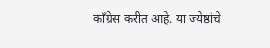काँग्रेस करीत आहे. या ज्येष्ठांचे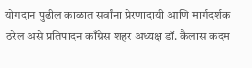योगदान पुढील काळात सर्वांना प्रेरणादायी आणि मार्गदर्शक ठरेल असे प्रतिपादन काँग्रेस शहर अध्यक्ष डॉ. कैलास कदम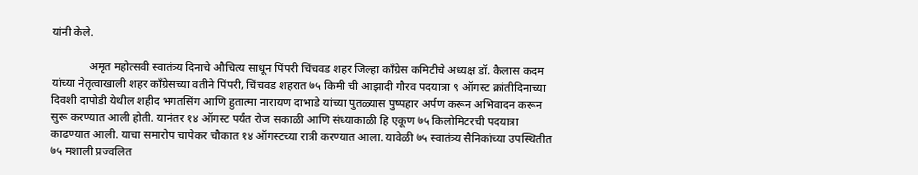यांनी केले.

             अमृत महोत्सवी स्वातंत्र्य दिनाचे औचित्य साधून पिंपरी चिंचवड शहर जिल्हा काँग्रेस कमिटीचे अध्यक्ष डॉ. कैलास कदम यांच्या नेतृत्वाखाली शहर काँग्रेसच्या वतीने पिंपरी, चिंचवड शहरात ७५ किमी ची आझादी गौरव पदयात्रा ९ ऑगस्ट क्रांतीदिनाच्या दिवशी दापोडी येथील शहीद भगतसिंग आणि हुतात्मा नारायण दाभाडे यांच्या पुतळ्यास पुष्पहार अर्पण करून अभिवादन करून सुरू करण्यात आली होती. यानंतर १४ ऑगस्ट पर्यंत रोज सकाळी आणि संध्याकाळी हि एकूण ७५ किलोमिटरची पदयात्रा काढण्यात आली. याचा समारोप चापेकर चौकात १४ ऑगस्टच्या रात्री करण्यात आला. यावेळी ७५ स्वातंत्र्य सैनिकांच्या उपस्थितीत ७५ मशाली प्रज्वलित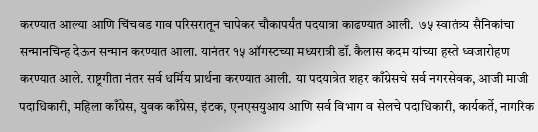करण्यात आल्या आणि चिंचवड गाव परिसरातून चापेकर चौकापर्यंत पदयात्रा काढण्यात आली.  ७५ स्वातंत्र्य सैनिकांचा सन्मानचिन्ह देऊन सन्मान करण्यात आला. यानंतर १५ ऑगस्टच्या मध्यरात्री डॉ. कैलास कदम यांच्या हस्ते ध्वजारोहण करण्यात आले. राष्ट्रगीता नंतर सर्व धर्मिय प्रार्थना करण्यात आली. या पदयात्रेत शहर काँग्रेसचे सर्व नगरसेवक, आजी माजी पदाधिकारी, महिला काँग्रेस, युवक काँग्रेस, इंटक, एनएसयुआय आणि सर्व विभाग व सेलचे पदाधिकारी, कार्यकर्ते, नागरिक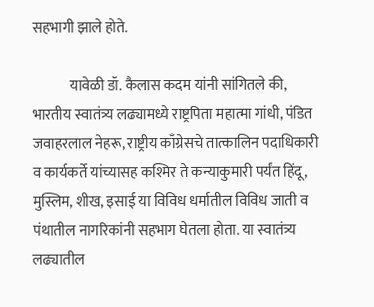सहभागी झाले होते.

             यावेळी डॉ. कैलास कदम यांनी सांगितले की, भारतीय स्वातंत्र्य लढ्यामध्ये राष्ट्रपिता महात्मा गांधी, पंडित जवाहरलाल नेहरू, राष्ट्रीय काँग्रेसचे तात्कालिन पदाधिकारी व कार्यकर्ते यांच्यासह कश्मिर ते कन्याकुमारी पर्यंत हिंदू, मुस्लिम, शीख, इसाई या विविध धर्मातील विविध जाती व पंथातील नागरिकांनी सहभाग घेतला होता. या स्वातंत्र्य लढ्यातील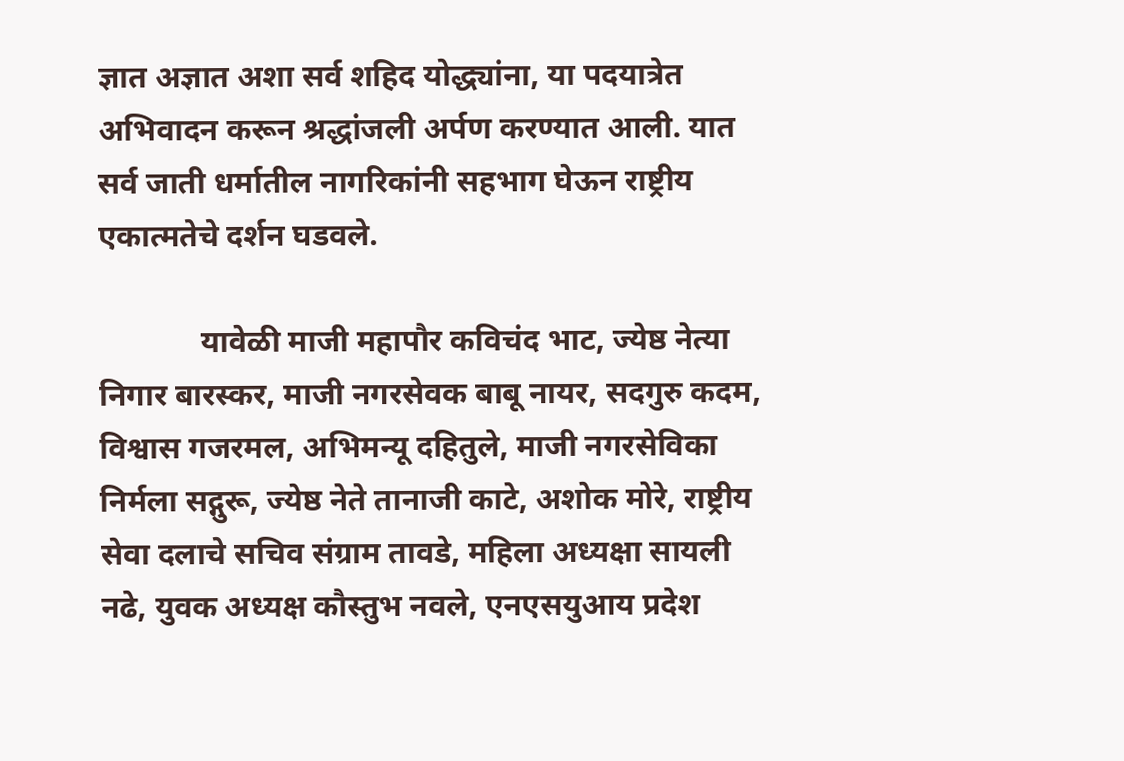ज्ञात अज्ञात अशा सर्व शहिद योद्ध्यांना, या पदयात्रेत अभिवादन करून श्रद्धांजली अर्पण करण्यात आली. यात सर्व जाती धर्मातील नागरिकांनी सहभाग घेऊन राष्ट्रीय एकात्मतेचे दर्शन घडवले.

             यावेळी माजी महापौर कविचंद भाट, ज्येष्ठ नेत्या निगार बारस्कर, माजी नगरसेवक बाबू नायर, सदगुरु कदम, विश्वास गजरमल, अभिमन्यू दहितुले, माजी नगरसेविका निर्मला सद्गुरू, ज्येष्ठ नेते तानाजी काटे, अशोक मोरे, राष्ट्रीय सेवा दलाचे सचिव संग्राम तावडे, महिला अध्यक्षा सायली नढे, युवक अध्यक्ष कौस्तुभ नवले, एनएसयुआय प्रदेश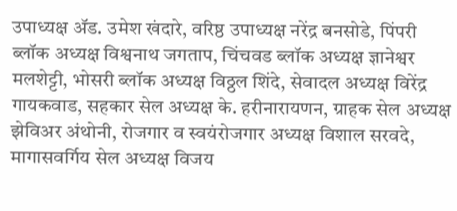उपाध्यक्ष ॲड. उमेश खंदारे, वरिष्ठ उपाध्यक्ष नरेंद्र बनसोडे, पिंपरी ब्लॉक अध्यक्ष विश्वनाथ जगताप, चिंचवड ब्लॉक अध्यक्ष ज्ञानेश्वर मलशेट्टी, भोसरी ब्लॉक अध्यक्ष विठ्ठल शिंदे, सेवादल अध्यक्ष विरेंद्र गायकवाड, सहकार सेल अध्यक्ष के. हरीनारायणन, ग्राहक सेल अध्यक्ष झेविअर अंथोनी, रोजगार व स्वयंरोजगार अध्यक्ष विशाल सरवदे, मागासवर्गिय सेल अध्यक्ष विजय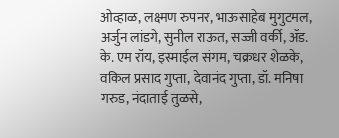ओव्हाळ, लक्ष्मण रुपनर, भाऊसाहेब मुगुटमल, अर्जुन लांडगे, सुनील राऊत, सज्जी वर्की, ॲड. के. एम रॉय, इस्माईल संगम, चक्रधर शेळके, वकिल प्रसाद गुप्ता, देवानंद गुप्ता, डॉ. मनिषा गरुड, नंदाताई तुळसे,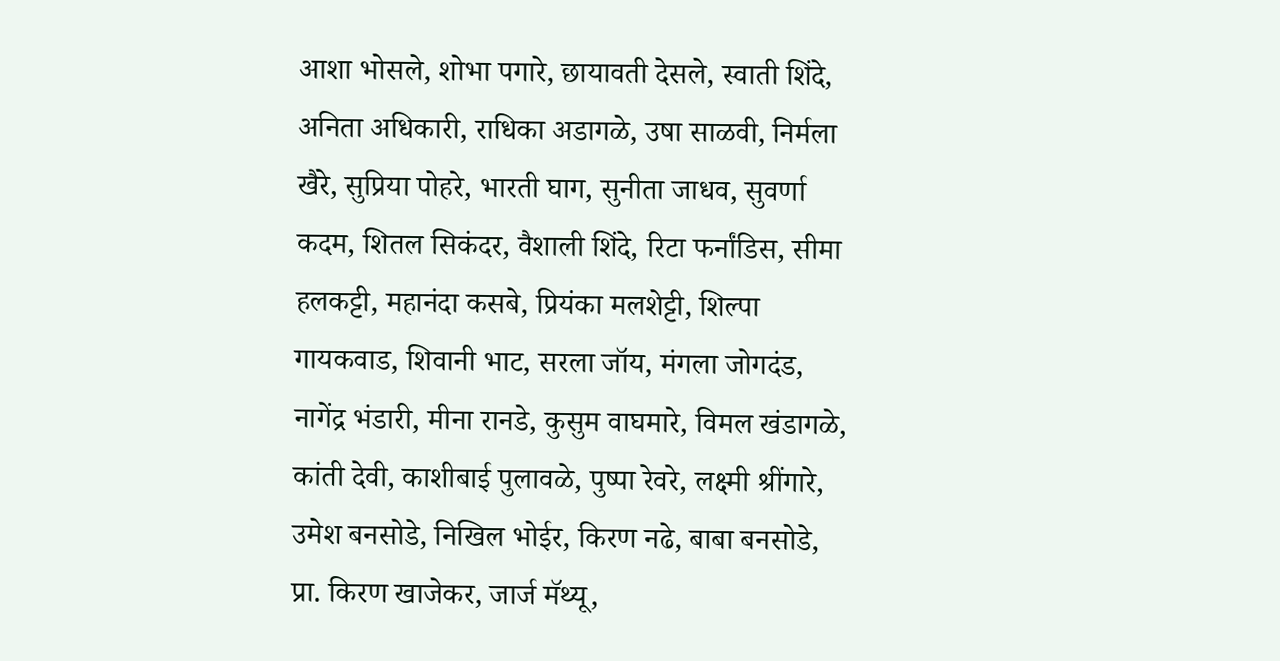आशा भोसले, शोभा पगारे, छायावती देसले, स्वाती शिंदे, अनिता अधिकारी, राधिका अडागळे, उषा साळवी, निर्मला खैरे, सुप्रिया पोहरे, भारती घाग, सुनीता जाधव, सुवर्णा कदम, शितल सिकंदर, वैशाली शिंदे, रिटा फर्नांडिस, सीमा हलकट्टी, महानंदा कसबे, प्रियंका मलशेट्टी, शिल्पा गायकवाड, शिवानी भाट, सरला जॉय, मंगला जोगदंड, नागेंद्र भंडारी, मीना रानडे, कुसुम वाघमारे, विमल खंडागळे, कांती देवी, काशीबाई पुलावळे, पुष्‍पा रेवरे, लक्ष्मी श्रींगारे, उमेश बनसोडे, निखिल भोईर, किरण नढे, बाबा बनसोडे, प्रा. किरण खाजेकर, जार्ज मॅथ्यू,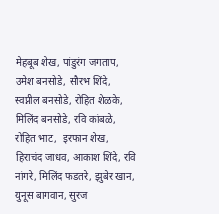मेहबूब शेख, पांडुरंग जगताप, उमेश बनसोडे, सौरभ शिंदे, स्वप्नील बनसोडे, रोहित शेळके, मिलिंद बनसोडे, रवि कांबळे, रोहित भाट,  इरफान शेख, हिराचंद जाधव, आकाश शिंदे, रवि नांगरे, मिलिंद फडतरे, झुबेर खान, युनूस बागवान, सुरज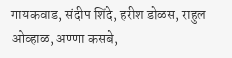गायकवाड, संदीप शिंदे, हरीश डोळस, राहुल ओव्हाळ, अण्णा कसबे,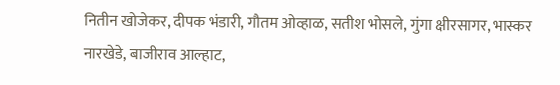नितीन खोजेकर, दीपक भंडारी, गौतम ओव्हाळ, सतीश भोसले, गुंगा क्षीरसागर, भास्कर नारखेडे, बाजीराव आल्हाट,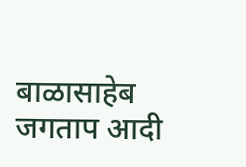बाळासाहेब जगताप आदी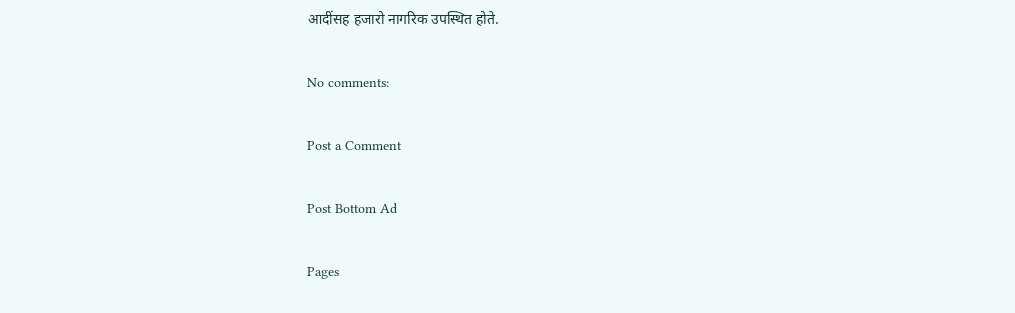आदींसह हजारो नागरिक उपस्थित होते.

No comments:

Post a Comment

Post Bottom Ad

Pages